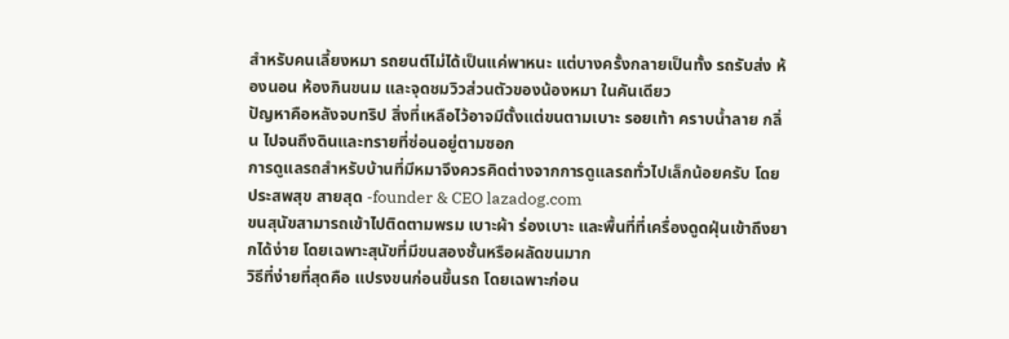สำหรับคนเลี้ยงหมา รถยนต์ไม่ได้เป็นแค่พาหนะ แต่บางครั้งกลายเป็นทั้ง รถรับส่ง ห้องนอน ห้องกินขนม และจุดชมวิวส่วนตัวของน้องหมา ในคันเดียว
ปัญหาคือหลังจบทริป สิ่งที่เหลือไว้อาจมีตั้งแต่ขนตามเบาะ รอยเท้า คราบน้ำลาย กลิ่น ไปจนถึงดินและทรายที่ซ่อนอยู่ตามซอก
การดูแลรถสำหรับบ้านที่มีหมาจึงควรคิดต่างจากการดูแลรถทั่วไปเล็กน้อยครับ โดย ประสพสุข สายสุด -founder & CEO lazadog.com
ขนสุนัขสามารถเข้าไปติดตามพรม เบาะผ้า ร่องเบาะ และพื้นที่ที่เครื่องดูดฝุ่นเข้าถึงยากได้ง่าย โดยเฉพาะสุนัขที่มีขนสองชั้นหรือผลัดขนมาก
วิธีที่ง่ายที่สุดคือ แปรงขนก่อนขึ้นรถ โดยเฉพาะก่อน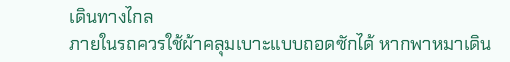เดินทางไกล
ภายในรถควรใช้ผ้าคลุมเบาะแบบถอดซักได้ หากพาหมาเดิน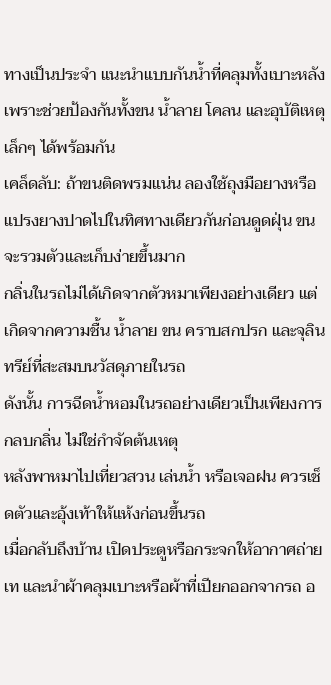ทางเป็นประจำ แนะนำแบบกันน้ำที่คลุมทั้งเบาะหลัง เพราะช่วยป้องกันทั้งขน น้ำลาย โคลน และอุบัติเหตุเล็กๆ ได้พร้อมกัน
เคล็ดลับ: ถ้าขนติดพรมแน่น ลองใช้ถุงมือยางหรือแปรงยางปาดไปในทิศทางเดียวกันก่อนดูดฝุ่น ขนจะรวมตัวและเก็บง่ายขึ้นมาก
กลิ่นในรถไม่ได้เกิดจากตัวหมาเพียงอย่างเดียว แต่เกิดจากความชื้น น้ำลาย ขน คราบสกปรก และจุลินทรีย์ที่สะสมบนวัสดุภายในรถ
ดังนั้น การฉีดน้ำหอมในรถอย่างเดียวเป็นเพียงการ กลบกลิ่น ไม่ใช่กำจัดต้นเหตุ
หลังพาหมาไปเที่ยวสวน เล่นน้ำ หรือเจอฝน ควรเช็ดตัวและอุ้งเท้าให้แห้งก่อนขึ้นรถ
เมื่อกลับถึงบ้าน เปิดประตูหรือกระจกให้อากาศถ่ายเท และนำผ้าคลุมเบาะหรือผ้าที่เปียกออกจากรถ อ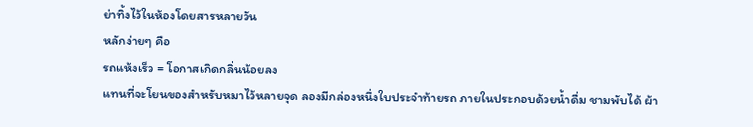ย่าทิ้งไว้ในห้องโดยสารหลายวัน
หลักง่ายๆ คือ
รถแห้งเร็ว = โอกาสเกิดกลิ่นน้อยลง
แทนที่จะโยนของสำหรับหมาไว้หลายจุด ลองมีกล่องหนึ่งใบประจำท้ายรถ ภายในประกอบด้วยน้ำดื่ม ชามพับได้ ผ้า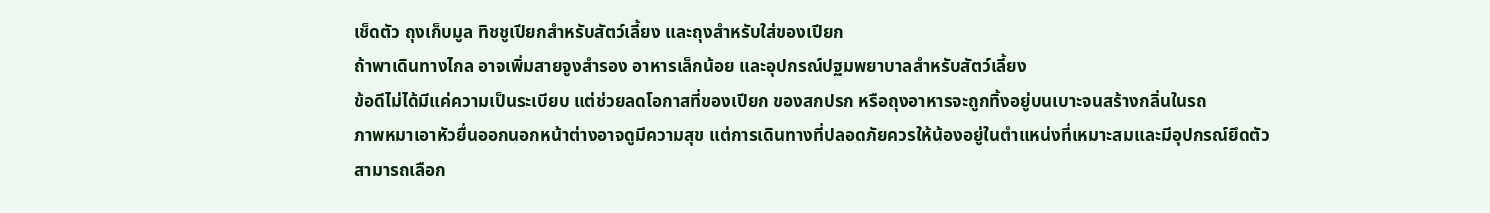เช็ดตัว ถุงเก็บมูล ทิชชูเปียกสำหรับสัตว์เลี้ยง และถุงสำหรับใส่ของเปียก
ถ้าพาเดินทางไกล อาจเพิ่มสายจูงสำรอง อาหารเล็กน้อย และอุปกรณ์ปฐมพยาบาลสำหรับสัตว์เลี้ยง
ข้อดีไม่ได้มีแค่ความเป็นระเบียบ แต่ช่วยลดโอกาสที่ของเปียก ของสกปรก หรือถุงอาหารจะถูกทิ้งอยู่บนเบาะจนสร้างกลิ่นในรถ
ภาพหมาเอาหัวยื่นออกนอกหน้าต่างอาจดูมีความสุข แต่การเดินทางที่ปลอดภัยควรให้น้องอยู่ในตำแหน่งที่เหมาะสมและมีอุปกรณ์ยึดตัว
สามารถเลือก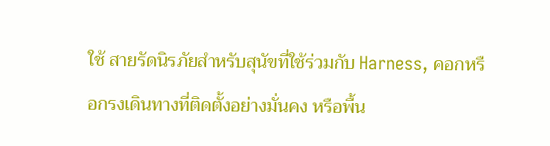ใช้ สายรัดนิรภัยสำหรับสุนัขที่ใช้ร่วมกับ Harness, คอกหรือกรงเดินทางที่ติดตั้งอย่างมั่นคง หรือพื้น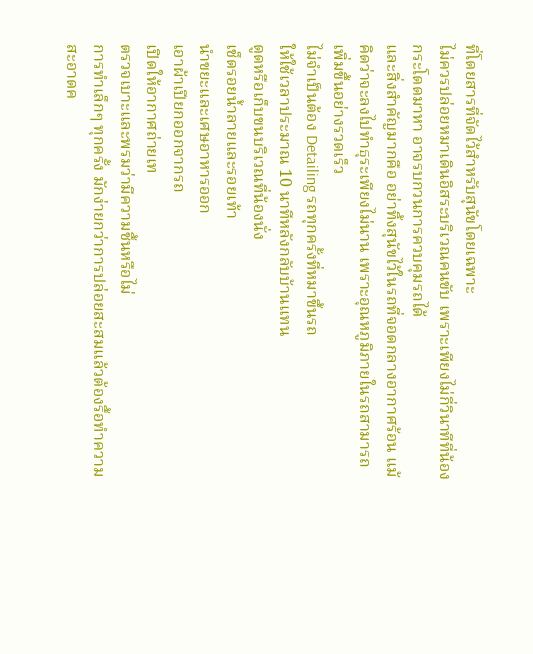ที่โดยสารที่จัดไว้สำหรับสุนัขโดยเฉพาะ
ไม่ควรปล่อยหมาเดินอิสระบริเวณคนขับ เพราะเพียงไม่กี่วินาทีที่น้องกระโดดมาหา อาจรบกวนการควบคุมรถได้
และสิ่งสำคัญมากคือ อย่าทิ้งสุนัขไว้ในรถที่จอดกลางอากาศร้อน แม้คิดว่าจะลงไปทำธุระเพียงไม่นาน เพราะอุณหภูมิภายในรถสามารถเพิ่มขึ้นอย่างรวดเร็ว
ไม่จำเป็นต้อง Detailing รถทุกครั้งที่หมาขึ้นรถ
ให้ใช้เวลาประมาณ 10 นาทีหลังกลับบ้านแทน
ดูดหรือเก็บขนบริเวณที่น้องนั่ง
เช็ดรอยน้ำลายและรอยเท้า
นำขยะและเศษอาหารออก
เอาผ้าเปียกออกจากรถ
เปิดให้อากาศถ่ายเท
ตรวจเบาะและพรมว่ามีความชื้นหรือไม่
การทำเล็กๆ ทุกครั้ง มักง่ายกว่าการปล่อยสะสมแล้วต้องรื้อทำความสะอาดค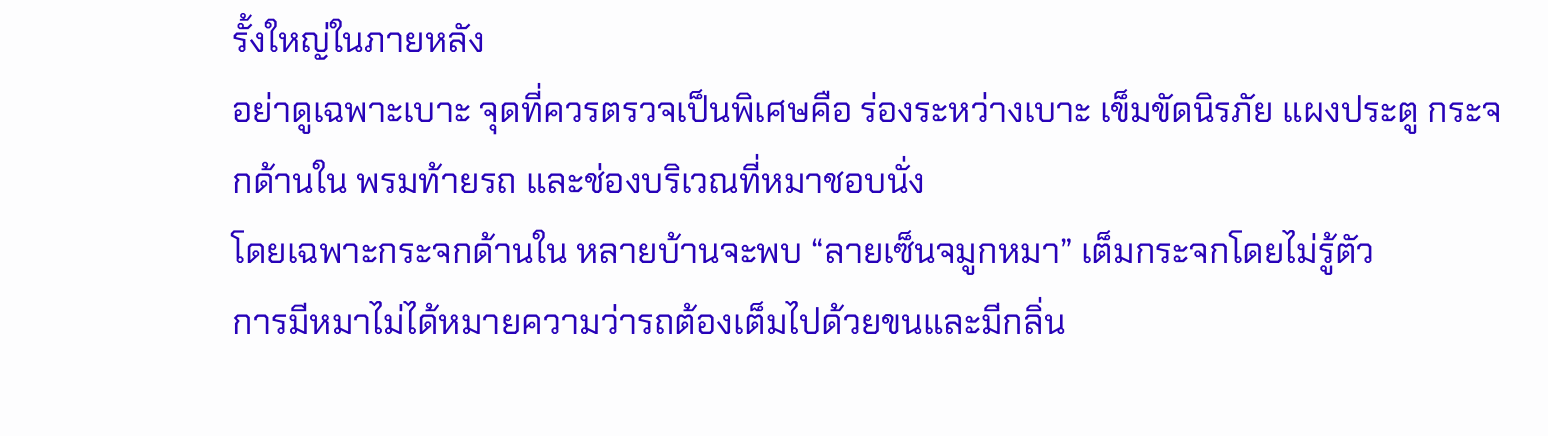รั้งใหญ่ในภายหลัง
อย่าดูเฉพาะเบาะ จุดที่ควรตรวจเป็นพิเศษคือ ร่องระหว่างเบาะ เข็มขัดนิรภัย แผงประตู กระจกด้านใน พรมท้ายรถ และช่องบริเวณที่หมาชอบนั่ง
โดยเฉพาะกระจกด้านใน หลายบ้านจะพบ “ลายเซ็นจมูกหมา” เต็มกระจกโดยไม่รู้ตัว
การมีหมาไม่ได้หมายความว่ารถต้องเต็มไปด้วยขนและมีกลิ่น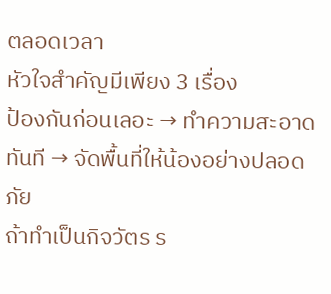ตลอดเวลา
หัวใจสำคัญมีเพียง 3 เรื่อง
ป้องกันก่อนเลอะ → ทำความสะอาดทันที → จัดพื้นที่ให้น้องอย่างปลอดภัย
ถ้าทำเป็นกิจวัตร ร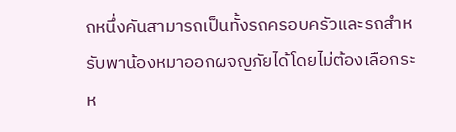ถหนึ่งคันสามารถเป็นทั้งรถครอบครัวและรถสำหรับพาน้องหมาออกผจญภัยได้โดยไม่ต้องเลือกระห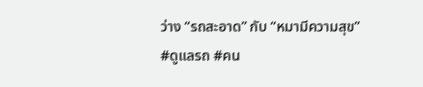ว่าง “รถสะอาด” กับ “หมามีความสุข”
#ดูแลรถ #คน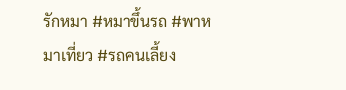รักหมา #หมาขึ้นรถ #พาหมาเที่ยว #รถคนเลี้ยง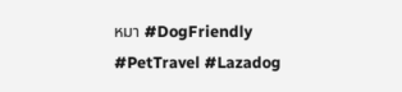หมา #DogFriendly #PetTravel #Lazadog